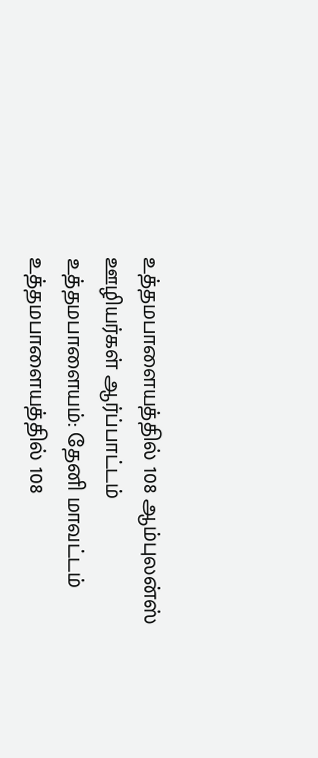உத்தமபாளையத்தில் 108 ஆம்புலன்ஸ் ஊழியர்கள் ஆர்ப்பாட்டம்
உத்தமபாளையம்: தேனி மாவட்டம் உத்தமபாளையத்தில் 108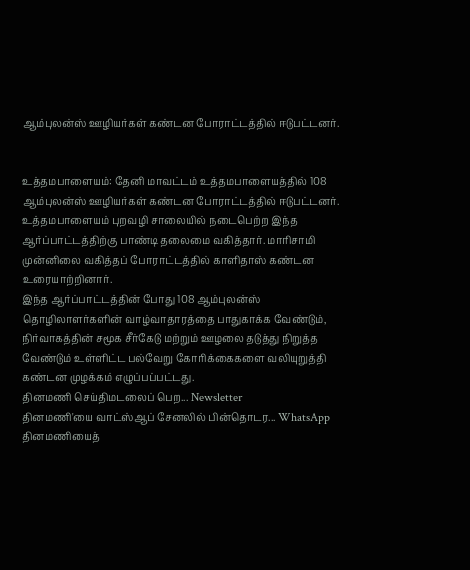ஆம்புலன்ஸ் ஊழியர்கள் கண்டன போராட்டத்தில் ஈடுபட்டனர்.


உத்தமபாளையம்: தேனி மாவட்டம் உத்தமபாளையத்தில் 108 ஆம்புலன்ஸ் ஊழியர்கள் கண்டன போராட்டத்தில் ஈடுபட்டனர்.
உத்தமபாளையம் புறவழி சாலையில் நடைபெற்ற இந்த ஆர்ப்பாட்டத்திற்கு பாண்டி தலைமை வகித்தார். மாரிசாமி முன்னிலை வகித்தப் போராட்டத்தில் காளிதாஸ் கண்டன உரையாற்றினார்.
இந்த ஆர்ப்பாட்டத்தின் போது 108 ஆம்புலன்ஸ் தொழிலாளர்களின் வாழ்வாதாரத்தை பாதுகாக்க வேண்டும், நிர்வாகத்தின் சமூக சீர்கேடு மற்றும் ஊழலை தடுத்து நிறுத்த வேண்டும் உள்ளிட்ட பல்வேறு கோரிக்கைகளை வலியுறுத்தி கண்டன முழக்கம் எழுப்பப்பட்டது.
தினமணி செய்திமடலைப் பெற... Newsletter
தினமணி'யை வாட்ஸ்ஆப் சேனலில் பின்தொடர... WhatsApp
தினமணியைத்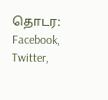தொடர: Facebook, Twitter,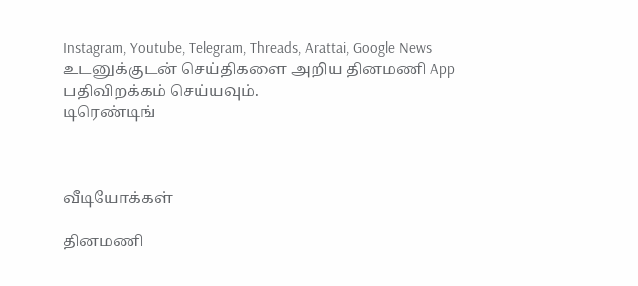Instagram, Youtube, Telegram, Threads, Arattai, Google News
உடனுக்குடன் செய்திகளை அறிய தினமணி App பதிவிறக்கம் செய்யவும்.
டிரெண்டிங்



வீடியோக்கள்

தினமணி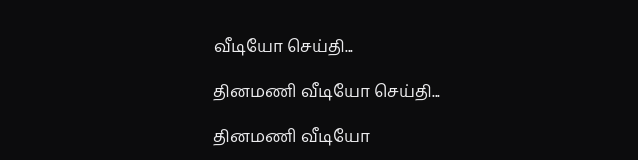வீடியோ செய்தி...

தினமணி வீடியோ செய்தி...

தினமணி வீடியோ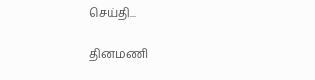செய்தி...

தினமணி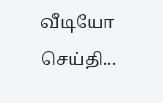வீடியோ செய்தி...